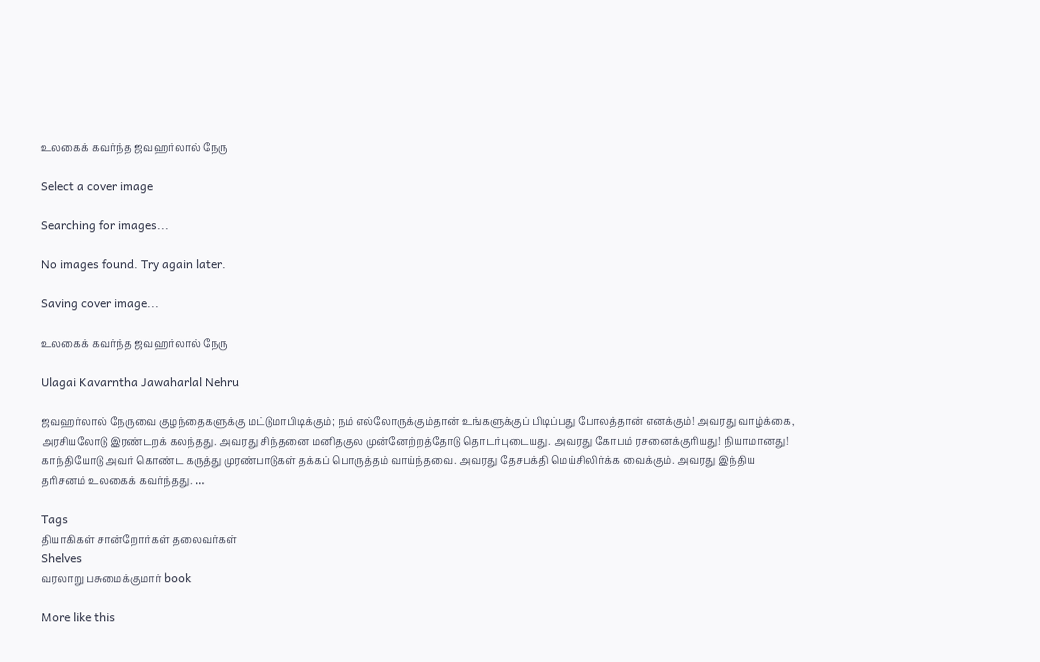உலகைக் கவர்ந்த ஜவஹர்லால் நேரு

Select a cover image

Searching for images...

No images found. Try again later.

Saving cover image...

உலகைக் கவர்ந்த ஜவஹர்லால் நேரு

Ulagai Kavarntha Jawaharlal Nehru

ஜவஹர்லால் நேருவை குழந்தைகளுக்கு மட்டுமாபிடிக்கும்; நம் எல்லோருக்கும்தான் உங்களுக்குப் பிடிப்பது போலத்தான் எனக்கும்! அவரது வாழ்க்கை, அரசியலோடு இரண்டறக் கலந்தது. அவரது சிந்தனை மனிதகுல முன்னேற்றத்தோடு தொடர்புடையது. அவரது கோபம் ரசனைக்குரியது! நியாமானது! காந்தியோடு அவர் கொண்ட கருத்து முரண்பாடுகள் தக்கப் பொருத்தம் வாய்ந்தவை. அவரது தேசபக்தி மெய்சிலிர்க்க வைக்கும். அவரது இந்திய தரிசனம் உலகைக் கவர்ந்தது. …

Tags
தியாகிகள் சான்றோர்கள் தலைவர்கள்
Shelves
வரலாறு பசுமைக்குமார் book

More like this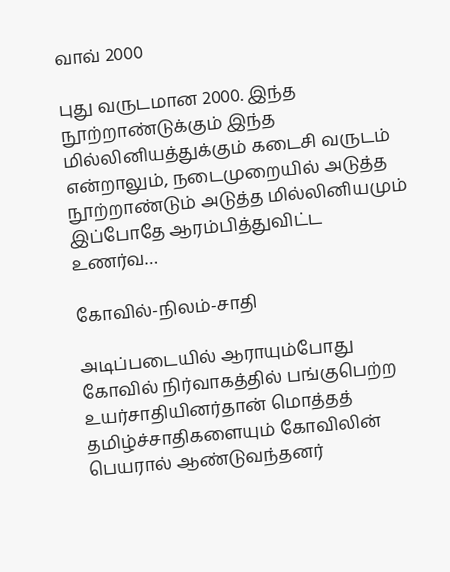வாவ் 2000

புது வருடமான 2000. இந்த நூற்றாண்டுக்கும் இந்த மில்லினியத்துக்கும் கடைசி வருடம் என்றாலும், நடைமுறையில் அடுத்த நூற்றாண்டும் அடுத்த மில்லினியமும் இப்போதே ஆரம்பித்துவிட்ட உணர்வ…

கோவில்-நிலம்-சாதி

அடிப்படையில் ஆராயும்போது கோவில் நிர்வாகத்தில் பங்குபெற்ற உயர்சாதியினர்தான் மொத்தத் தமிழ்ச்சாதிகளையும் கோவிலின் பெயரால் ஆண்டுவந்தனர்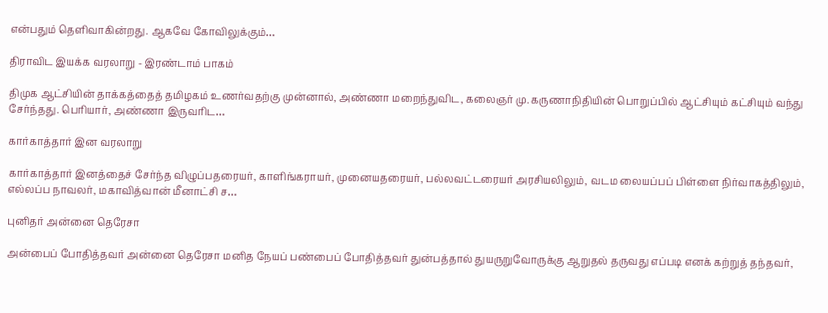என்பதும் தெளிவாகின்றது. ஆகவே கோவிலுக்கும்…

திராவிட இயக்க வரலாறு - இரண்டாம் பாகம்

திமுக ஆட்சியின் தாக்கத்தைத் தமிழகம் உணர்வதற்கு முன்னால், அண்ணா மறைந்துவிட, கலைஞர் மு. கருணாநிதியின் பொறுப்பில் ஆட்சியும் கட்சியும் வந்து சேர்ந்தது. பெரியார், அண்ணா இருவரிட…

கார்காத்தார் இன வரலாறு

கார்காத்தார் இனத்தைச் சேர்ந்த விழுப்பதரையர், காளிங்கராயர், முனையதரையர், பல்லவட்டரையர் அரசியலிலும், வடம லையப்பப் பிள்ளை நிர்வாகத்திலும், எல்லப்ப நாவலர், மகாவித்வான் மீனாட்சி ச…

புனிதர் அன்னை தெரேசா

அன்பைப் போதித்தவர் அன்னை தெரேசா மனித நேயப் பண்பைப் போதித்தவர் துன்பத்தால் துயருறுவோருக்கு ஆறுதல் தருவது எப்படி எனக் கற்றுத் தந்தவர்,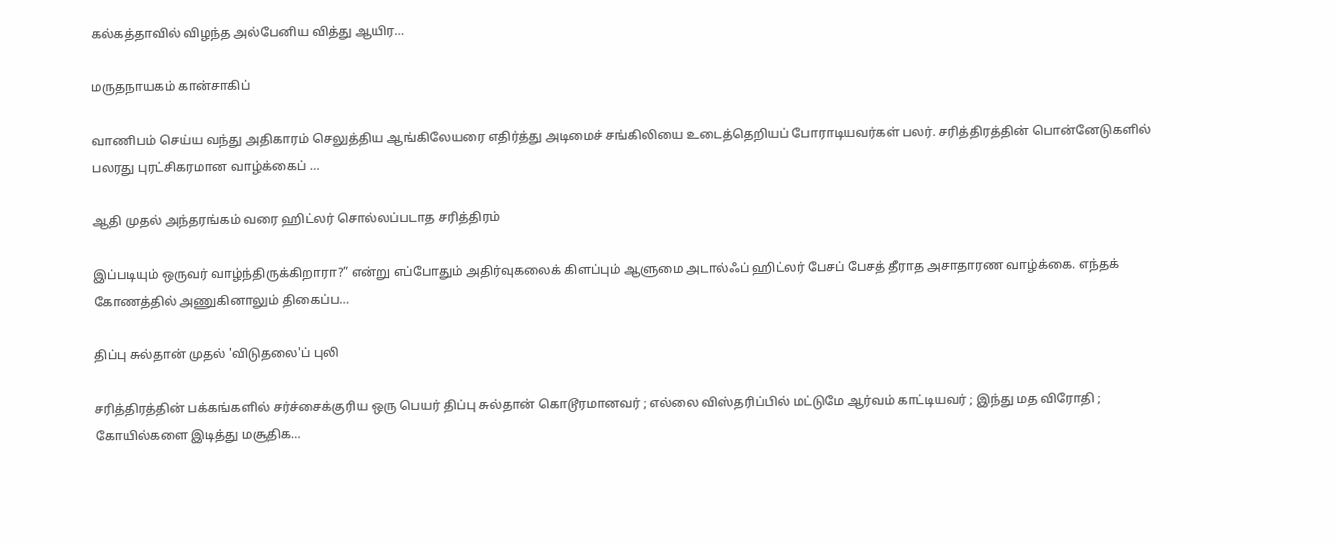கல்கத்தாவில் விழந்த அல்பேனிய வித்து ஆயிர…

மருதநாயகம் கான்சாகிப்

வாணிபம் செய்ய வந்து அதிகாரம் செலுத்திய ஆங்கிலேயரை எதிர்த்து அடிமைச் சங்கிலியை உடைத்தெறியப் போராடியவர்கள் பலர். சரித்திரத்தின் பொன்னேடுகளில் பலரது புரட்சிகரமான வாழ்க்கைப் …

ஆதி முதல் அந்தரங்கம் வரை ஹிட்லர் சொல்லப்படாத சரித்திரம்

இப்படியும் ஒருவர் வாழ்ந்திருக்கிறாரா?” என்று எப்போதும் அதிர்வுகலைக் கிளப்பும் ஆளுமை அடால்ஃப் ஹிட்லர் பேசப் பேசத் தீராத அசாதாரண வாழ்க்கை. எந்தக் கோணத்தில் அணுகினாலும் திகைப்ப…

திப்பு சுல்தான் முதல் 'விடுதலை'ப் புலி

சரித்திரத்தின் பக்கங்களில் சர்ச்சைக்குரிய ஒரு பெயர் திப்பு சுல்தான் கொடூரமானவர் ; எல்லை விஸ்தரிப்பில் மட்டுமே ஆர்வம் காட்டியவர் ; இந்து மத விரோதி ; கோயில்களை இடித்து மசூதிக…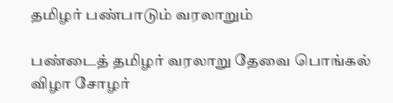தமிழர் பண்பாடும் வரலாறும்

பண்டைத் தமிழர் வரலாறு தேவை பொங்கல் விழா சோழர்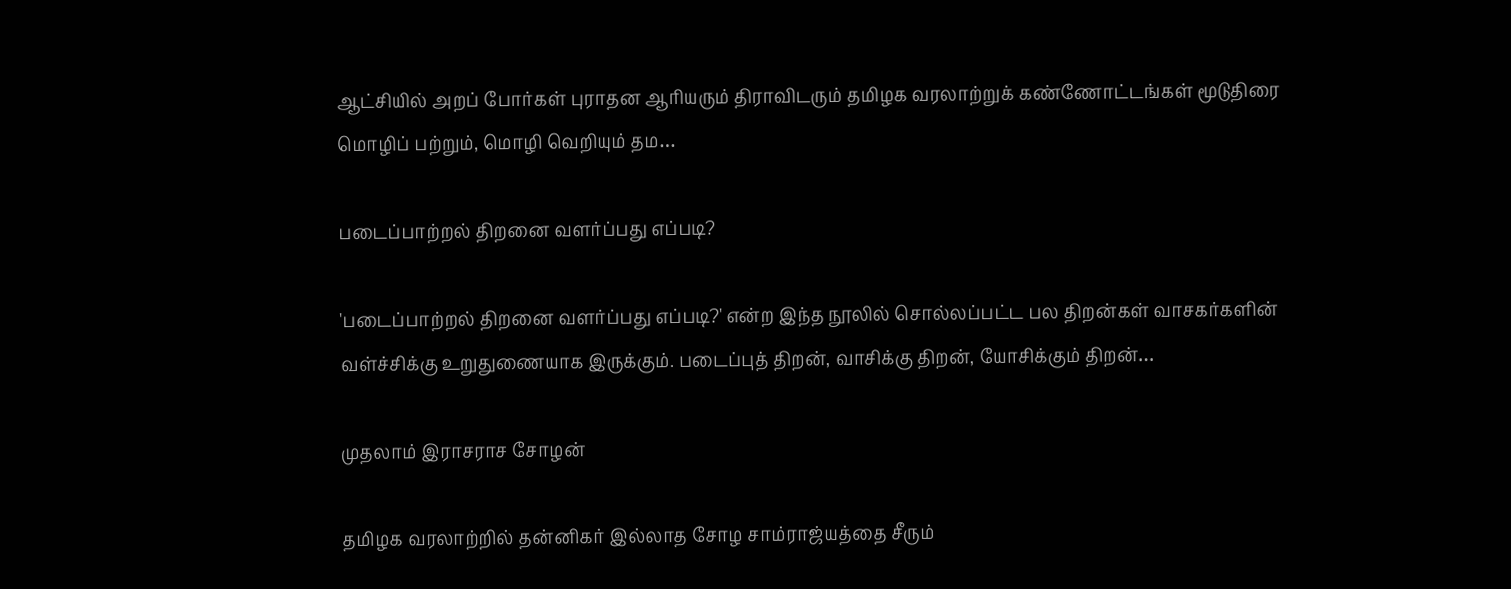ஆட்சியில் அறப் போர்கள் புராதன ஆரியரும் திராவிடரும் தமிழக வரலாற்றுக் கண்ணோட்டங்கள் மூடுதிரை மொழிப் பற்றும், மொழி வெறியும் தம…

படைப்பாற்றல் திறனை வளர்ப்பது எப்படி?

'படைப்பாற்றல் திறனை வளர்ப்பது எப்படி?' என்ற இந்த நூலில் சொல்லப்பட்ட பல திறன்கள் வாசகர்களின் வள்ச்சிக்கு உறுதுணையாக இருக்கும். படைப்புத் திறன், வாசிக்கு திறன், யோசிக்கும் திறன்…

முதலாம் இராசராச சோழன்

தமிழக வரலாற்றில் தன்னிகர் இல்லாத சோழ சாம்ராஜ்யத்தை சீரும்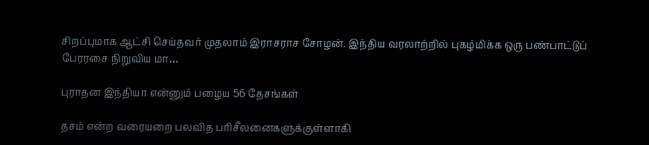சிறப்புமாக ஆட்சி செய்தவர் முதலாம் இராசராச சோழன். இந்திய வரலாற்றில் புகழ்மிக்க ஒரு பண்பாட்டுப் பேரரசை நிறுவிய மா…

புராதன இந்தியா என்னும் பழைய 56 தேசங்கள்

தசம் என்ற வரையறை பலவித பரிசீலனைகளுக்குள்ளாகி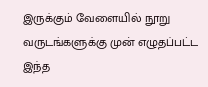இருக்கும் வேளையில் நூறு வருடங்களுக்கு முன் எழுதப்பட்ட இந்த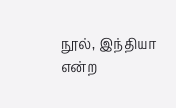நூல், இந்தியா என்ற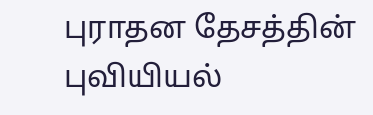புராதன தேசத்தின் புவியியல்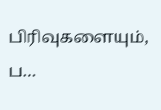பிரிவுகளையும், ப…